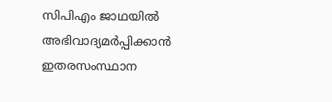സിപിഎം ജാഥയിൽ അഭിവാദ്യമർപ്പിക്കാൻ ഇതരസംസ്ഥാന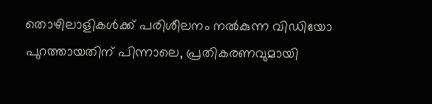തൊഴിലാളികൾക്ക് പരിശീലനം നൽകുന്ന വിഡിയോ പുറത്തായതിന് പിന്നാലെ, പ്രതികരണവുമായി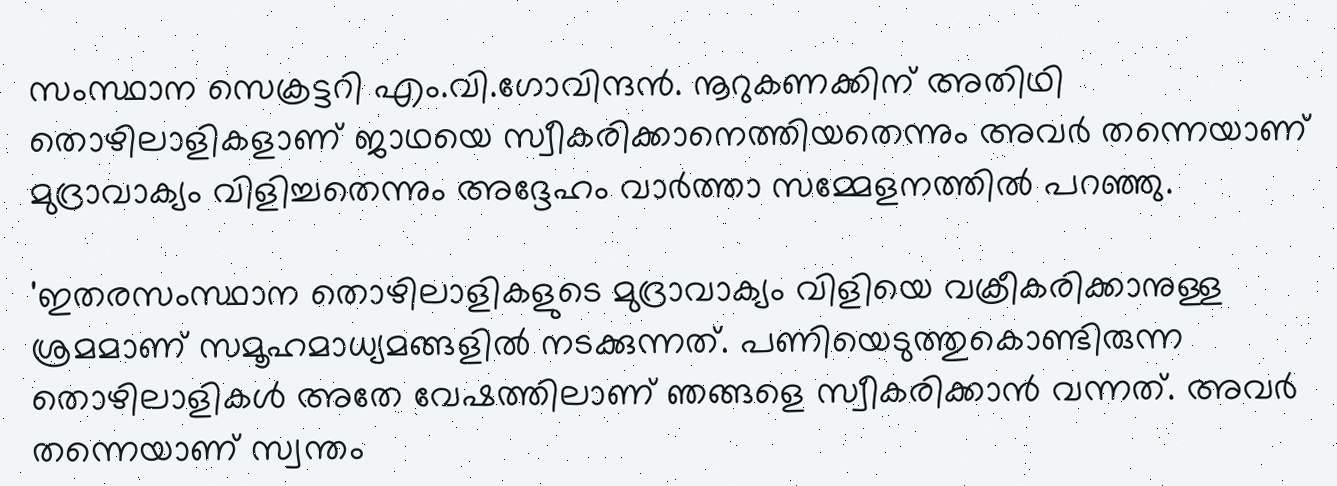സംസ്ഥാന സെക്രട്ടറി എം.വി.ഗോവിന്ദന്‍. നൂറുകണക്കിന് അതിഥി തൊഴിലാളികളാണ് ജാഥയെ സ്വീകരിക്കാനെത്തിയതെന്നും അവര്‍ തന്നെയാണ് മുദ്രാവാക്യം വിളിച്ചതെന്നും അദ്ദേഹം വാര്‍ത്താ സമ്മേളനത്തില്‍ പറഞ്ഞു.

'ഇതരസംസ്ഥാന തൊഴിലാളികളുടെ മുദ്രാവാക്യം വിളിയെ വക്രീകരിക്കാനുള്ള ശ്രമമാണ് സമൂഹമാധ്യമങ്ങളില്‍ നടക്കുന്നത്. പണിയെടുത്തുകൊണ്ടിരുന്ന തൊഴിലാളികള്‍ അതേ വേഷത്തിലാണ് ഞങ്ങളെ സ്വീകരിക്കാന്‍ വന്നത്. അവര്‍ തന്നെയാണ് സ്വന്തം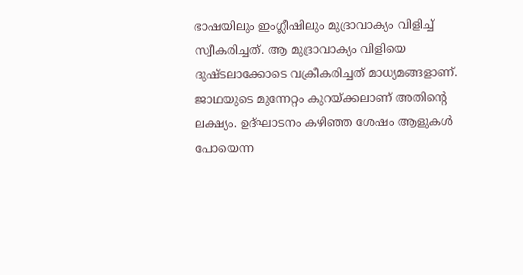ഭാഷയിലും ഇംഗ്ലീഷിലും മുദ്രാവാക്യം വിളിച്ച് സ്വീകരിച്ചത്. ആ മുദ്രാവാക്യം വിളിയെ ദുഷ്ടലാക്കോടെ വക്രീകരിച്ചത് മാധ്യമങ്ങളാണ്. ജാഥയുടെ മുന്നേറ്റം കുറയ്ക്കലാണ് അതിന്‍റെ ലക്ഷ്യം. ഉദ്ഘാടനം കഴിഞ്ഞ ശേഷം ആളുകള്‍ പോയെന്ന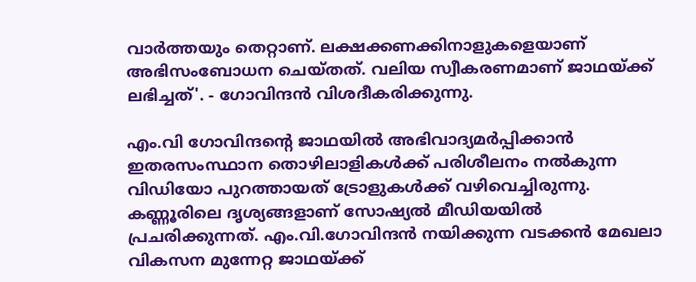വാര്‍ത്തയും തെറ്റാണ്. ലക്ഷക്കണക്കിനാളുകളെയാണ് അഭിസംബോധന ചെയ്തത്. വലിയ സ്വീകരണമാണ് ജാഥയ്ക്ക് ലഭിച്ചത്'. - ഗോവിന്ദന്‍ വിശദീകരിക്കുന്നു.

എം.വി ഗോവിന്ദന്‍റെ ജാഥയിൽ അഭിവാദ്യമർപ്പിക്കാൻ ഇതരസംസ്ഥാന തൊഴിലാളികൾക്ക് പരിശീലനം നൽകുന്ന വിഡിയോ പുറത്തായത് ട്രോളുകള്‍ക്ക് വഴിവെച്ചിരുന്നു. കണ്ണൂരിലെ ദൃശ്യങ്ങളാണ് സോഷ്യൽ മീഡിയയിൽ പ്രചരിക്കുന്നത്. എം.വി.ഗോവിന്ദൻ നയിക്കുന്ന വടക്കൻ മേഖലാ വികസന മുന്നേറ്റ ജാഥയ്ക്ക്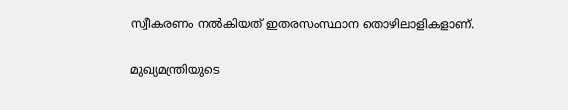സ്വീകരണം നൽകിയത് ഇതരസംസ്ഥാന തൊഴിലാളികളാണ്.

മുഖ്യമന്ത്രിയുടെ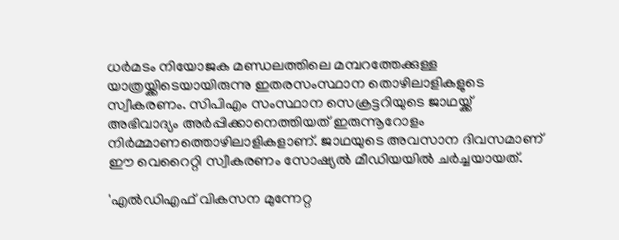ധർമടം നിയോജക മണ്ഡലത്തിലെ മമ്പറത്തേക്കുള്ള യാത്രയ്ക്കിടെയായിരുന്നു ഇതരസംസ്ഥാന തൊഴിലാളികളുടെ സ്വീകരണം. സിപിഎം സംസ്ഥാന സെക്രട്ടറിയുടെ ജാഥയ്ക്ക് അഭിവാദ്യം അർപ്പിക്കാനെത്തിയത് ഇരുന്നൂറോളം നിർമ്മാണത്തൊഴിലാളികളാണ്. ജാഥയുടെ അവസാന ദിവസമാണ് ഈ വെറൈറ്റി സ്വീകരണം സോഷ്യൽ മീഡിയയിൽ ചർച്ചയായത്.

'എൽഡിഎഫ് വികസന മുന്നേറ്റ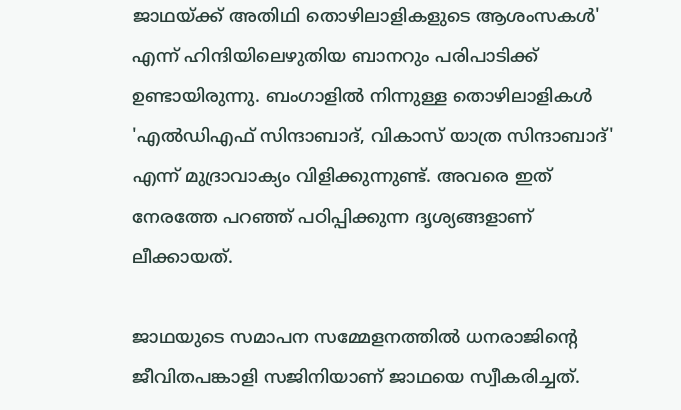ജാഥയ്ക്ക് അതിഥി തൊഴിലാളികളുടെ ആശംസകൾ' എന്ന് ഹിന്ദിയിലെഴുതിയ ബാനറും പരിപാടിക്ക് ഉണ്ടായിരുന്നു. ബംഗാളിൽ നിന്നുള്ള തൊഴിലാളികൾ 'എൽഡിഎഫ് സിന്ദാബാദ്, വികാസ് യാത്ര സിന്ദാബാദ്' എന്ന് മുദ്രാവാക്യം വിളിക്കുന്നുണ്ട്. അവരെ ഇത് നേരത്തേ പറഞ്ഞ് പഠിപ്പിക്കുന്ന ദൃശ്യങ്ങളാണ് ലീക്കായത്.

ജാഥയുടെ സമാപന സമ്മേളനത്തിൽ ധനരാജിന്‍റെ ജീവിതപങ്കാളി സജിനിയാണ് ജാഥയെ സ്വീകരിച്ചത്.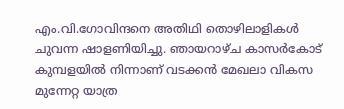എം.വി.ഗോവിന്ദനെ അതിഥി തൊഴിലാളികള്‍ ചുവന്ന ഷാളണിയിച്ചു. ഞായറാഴ്ച കാസർകോട് കുമ്പളയിൽ നിന്നാണ് വടക്കൻ മേഖലാ വികസ മുന്നേറ്റ യാത്ര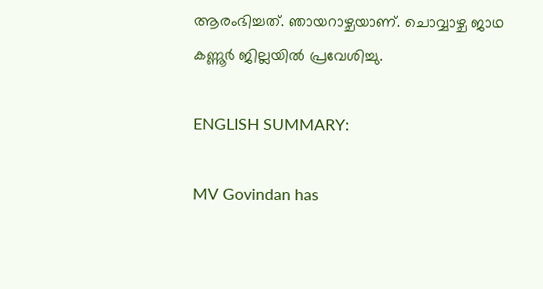ആരംഭിച്ചത്. ഞായറാഴ്ചയാണ്. ചൊവ്വാഴ്ച ജാഥ കണ്ണൂർ ജില്ലയിൽ പ്രവേശിച്ചു.

ENGLISH SUMMARY:

MV Govindan has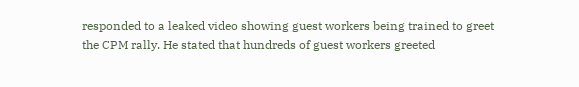responded to a leaked video showing guest workers being trained to greet the CPM rally. He stated that hundreds of guest workers greeted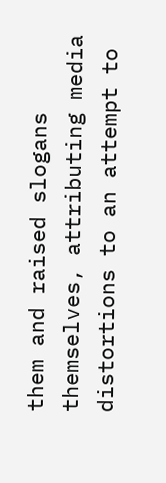them and raised slogans themselves, attributing media distortions to an attempt to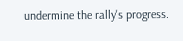undermine the rally's progress.